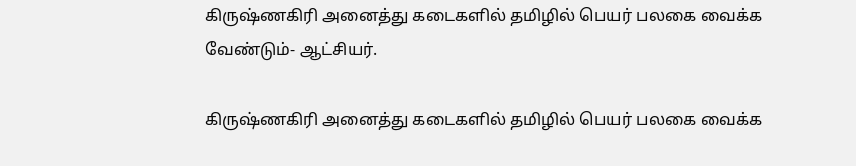கிருஷ்ணகிரி அனைத்து கடைகளில் தமிழில் பெயர் பலகை வைக்க வேண்டும்- ஆட்சியர்.

கிருஷ்ணகிரி அனைத்து கடைகளில் தமிழில் பெயர் பலகை வைக்க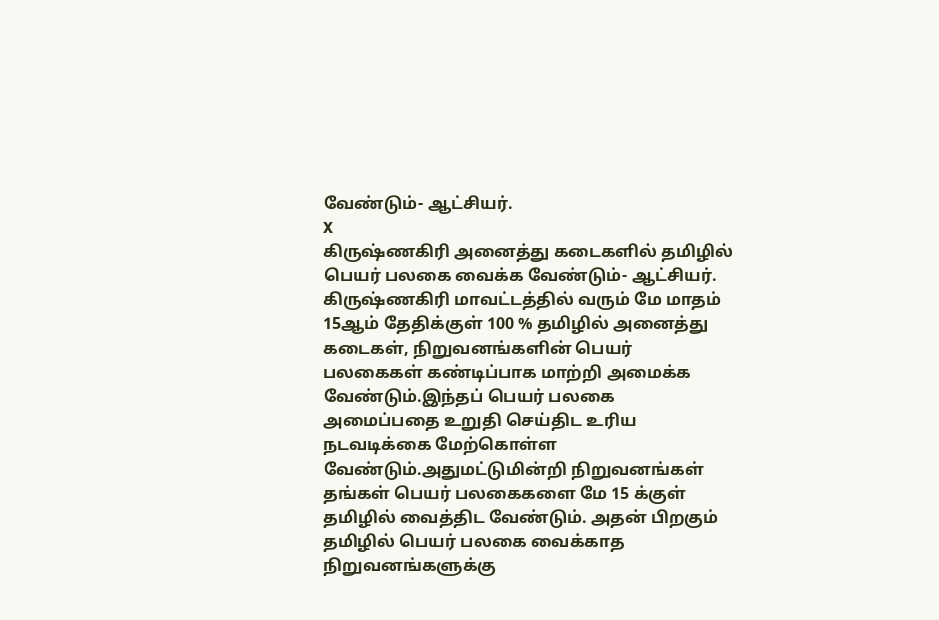வேண்டும்- ஆட்சியர்.
X
கிருஷ்ணகிரி அனைத்து கடைகளில் தமிழில் பெயர் பலகை வைக்க வேண்டும்- ஆட்சியர்.
கிருஷ்ணகிரி மாவட்டத்தில் வரும் மே மாதம் 15ஆம் தேதிக்குள் 100 % தமிழில் அனைத்து கடைகள், நிறுவனங்களின் பெயர் பலகைகள் கண்டிப்பாக மாற்றி அமைக்க வேண்டும்.இந்தப் பெயர் பலகை அமைப்பதை உறுதி செய்திட உரிய நடவடிக்கை மேற்கொள்ள வேண்டும்.அதுமட்டுமின்றி நிறுவனங்கள் தங்கள் பெயர் பலகைகளை மே 15 க்குள் தமிழில் வைத்திட வேண்டும். அதன் பிறகும் தமிழில் பெயர் பலகை வைக்காத நிறுவனங்களுக்கு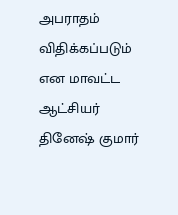அபராதம் விதிக்கப்படும் என மாவட்ட ஆட்சியர் தினேஷ் குமார்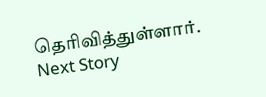தெரிவித்துள்ளார்.
Next Story